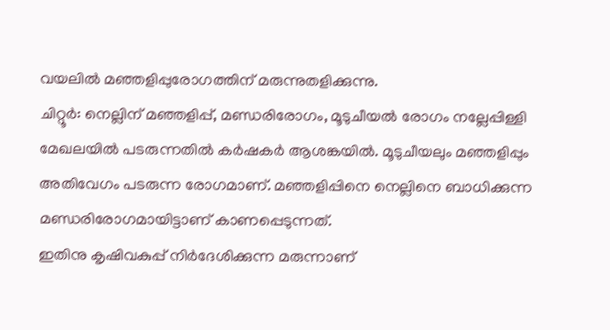വയലിൽ മഞ്ഞളിപ്പുരോഗത്തിന് മരുന്നുതളിക്കുന്നു.
ചിറ്റൂർ: നെല്ലിന് മഞ്ഞളിപ്പ്, മണ്ഡരിരോഗം, മൂടുചീയൽ രോഗം നല്ലേപ്പിള്ളി മേഖലയിൽ പടരുന്നതിൽ കർഷകർ ആശങ്കയിൽ. മൂടുചീയലും മഞ്ഞളിപ്പും അതിവേഗം പടരുന്ന രോഗമാണ്. മഞ്ഞളിപ്പിനെ നെല്ലിനെ ബാധിക്കുന്ന മണ്ഡരിരോഗമായിട്ടാണ് കാണപ്പെടുന്നത്.
ഇതിനു കൃഷിവകുപ്പ് നിർദേശിക്കുന്ന മരുന്നാണ്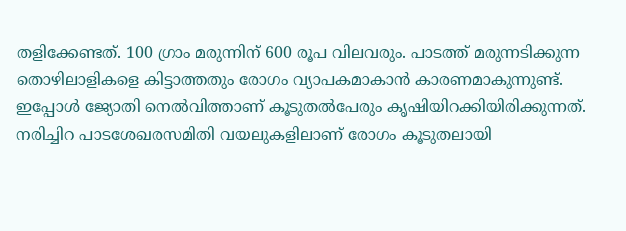തളിക്കേണ്ടത്. 100 ഗ്രാം മരുന്നിന് 600 രൂപ വിലവരും. പാടത്ത് മരുന്നടിക്കുന്ന തൊഴിലാളികളെ കിട്ടാത്തതും രോഗം വ്യാപകമാകാൻ കാരണമാകുന്നുണ്ട്. ഇപ്പോൾ ജ്യോതി നെൽവിത്താണ് കൂടുതൽപേരും കൃഷിയിറക്കിയിരിക്കുന്നത്. നരിച്ചിറ പാടശേഖരസമിതി വയലുകളിലാണ് രോഗം കൂടുതലായി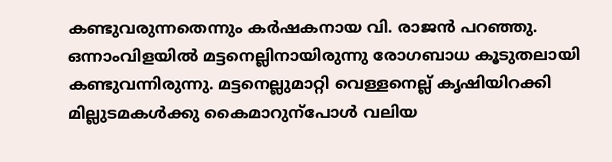കണ്ടുവരുന്നതെന്നും കർഷകനായ വി. രാജൻ പറഞ്ഞു.
ഒന്നാംവിളയിൽ മട്ടനെല്ലിനായിരുന്നു രോഗബാധ കൂടുതലായി കണ്ടുവന്നിരുന്നു. മട്ടനെല്ലുമാറ്റി വെള്ളനെല്ല് കൃഷിയിറക്കി മില്ലുടമകൾക്കു കൈമാറുന്പോൾ വലിയ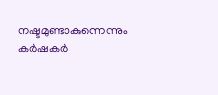നഷ്ടമുണ്ടാകുന്നെന്നും കർഷകർ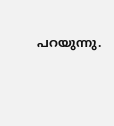പറയുന്നു.